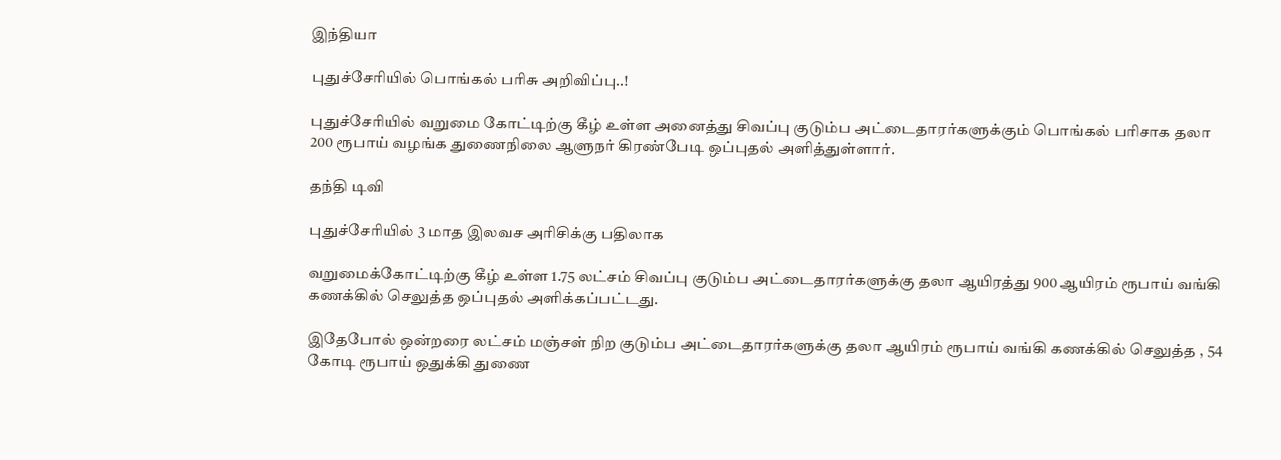இந்தியா

புதுச்சேரியில் பொங்கல் பரிசு அறிவிப்பு..!

புதுச்சேரியில் வறுமை கோட்டிற்கு கீழ் உள்ள அனைத்து சிவப்பு குடும்ப அட்டைதாரர்களுக்கும் பொங்கல் பரிசாக தலா 200 ரூபாய் வழங்க துணைநிலை ஆளுநர் கிரண்பேடி ஒப்புதல் அளித்துள்ளார்.

தந்தி டிவி

புதுச்சேரியில் 3 மாத இலவச அரிசிக்கு பதிலாக

வறுமைக்கோட்டிற்கு கீழ் உள்ள 1.75 லட்சம் சிவப்பு குடும்ப அட்டைதாரர்களுக்கு தலா ஆயிரத்து 900 ஆயிரம் ரூபாய் வங்கி கணக்கில் செலுத்த ஒப்புதல் அளிக்கப்பட்டது.

இதேபோல் ஒன்றரை லட்சம் மஞ்சள் நிற குடும்ப அட்டைதாரர்களுக்கு தலா ஆயிரம் ரூபாய் வங்கி கணக்கில் செலுத்த , 54 கோடி ரூபாய் ஒதுக்கி துணை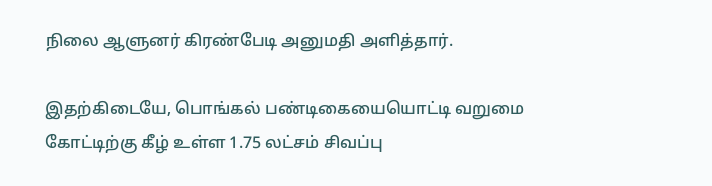நிலை ஆளுனர் கிரண்பேடி அனுமதி அளித்தார்.

இதற்கிடையே, பொங்கல் பண்டிகையையொட்டி வறுமை கோட்டிற்கு கீழ் உள்ள 1.75 லட்சம் சிவப்பு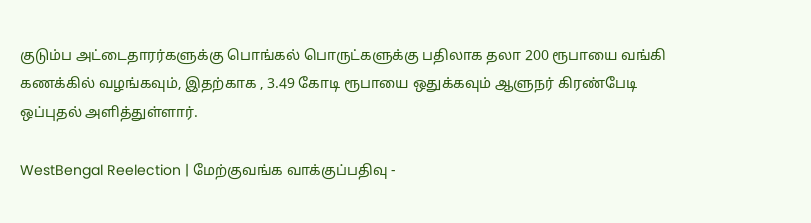குடும்ப அட்டைதாரர்களுக்கு பொங்கல் பொருட்களுக்கு பதிலாக தலா 200 ரூபாயை வங்கி கணக்கில் வழங்கவும், இதற்காக , 3.49 கோடி ரூபாயை ஒதுக்கவும் ஆளுநர் கிரண்பேடி ஒப்புதல் அளித்துள்ளார்.

WestBengal Reelection | மேற்குவங்க வாக்குப்பதிவு -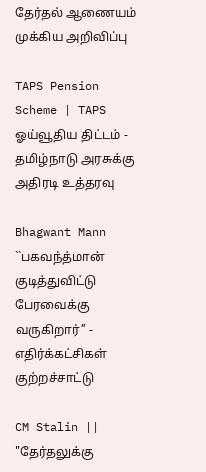தேர்தல் ஆணையம் முக்கிய அறிவிப்பு

TAPS Pension Scheme | TAPS ஓய்வூதிய திட்டம் - தமிழ்நாடு அரசுக்கு அதிரடி உத்தரவு

Bhagwant Mann ``பகவந்த்மான் குடித்துவிட்டு பேரவைக்கு வருகிறார்’’ - எதிர்க்கட்சிகள் குற்றச்சாட்டு

CM Stalin || "தேர்தலுக்கு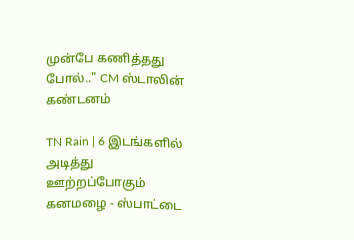முன்பே கணித்தது போல்.." CM ஸ்டாலின் கண்டனம்

TN Rain | 6 இடங்களில் அடித்து ஊற்றப்போகும் கனமழை - ஸ்பாட்டை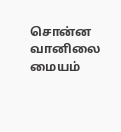சொன்ன வானிலை மையம்